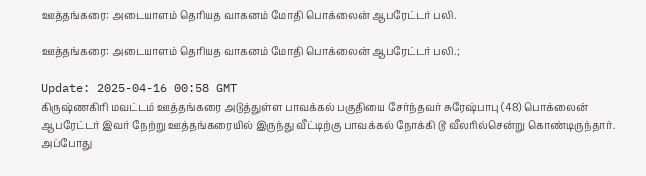ஊத்தங்கரை: அடையாளம் தெரியத வாகனம் மோதி பொக்லைன் ஆபரேட்டர் பலி.

ஊத்தங்கரை: அடையாளம் தெரியத வாகனம் மோதி பொக்லைன் ஆபரேட்டர் பலி.;

Update: 2025-04-16 00:58 GMT
கிருஷ்ணகிரி மவட்டம் ஊத்தங்கரை அடுத்துள்ள பாவக்கல் பகுதியை சேர்ந்தவர் சுரேஷ்பாபு (48) பொக்லைன் ஆபரேட்டர் இவர் நேற்று ஊத்தங்கரையில் இருந்து வீட்டிற்கு பாவக்கல் நோக்கி டூ வீலரில்சென்று கொண்டிருந்தார். அப்போது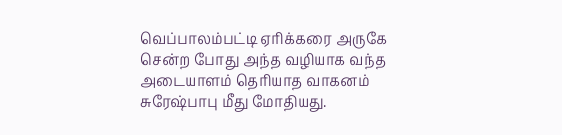வெப்பாலம்பட்டி ஏரிக்கரை அருகே சென்ற போது அந்த வழியாக வந்த அடையாளம் தெரியாத வாகனம் சுரேஷ்பாபு மீது மோதியது.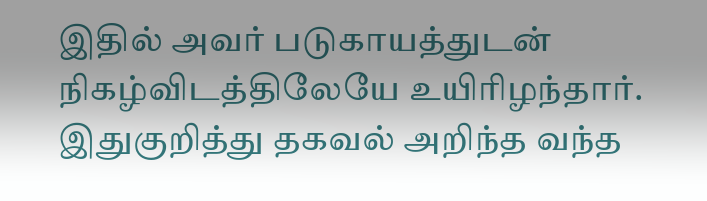இதில் அவர் படுகாயத்துடன் நிகழ்விடத்திலேயே உயிரிழந்தார். இதுகுறித்து தகவல் அறிந்த வந்த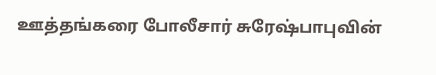ஊத்தங்கரை போலீசார் சுரேஷ்பாபுவின்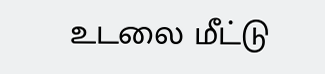உடலை மீட்டு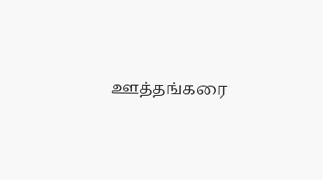ஊத்தங்கரை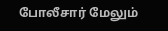போலீசார் மேலும்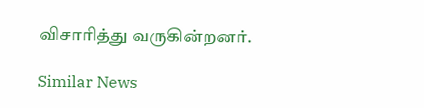விசாரித்து வருகின்றனர்.

Similar News